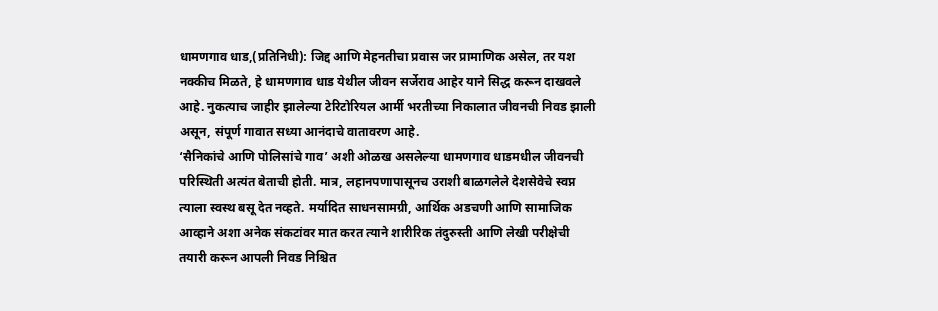धामणगाव धाड,(प्रतिनिधी): जिद्द आणि मेहनतीचा प्रवास जर प्रामाणिक असेल, तर यश नक्कीच मिळते, हे धामणगाव धाड येथील जीवन सर्जेराव आहेर याने सिद्ध करून दाखवले आहे. नुकत्याच जाहीर झालेल्या टेरिटोरियल आर्मी भरतीच्या निकालात जीवनची निवड झाली असून, संपूर्ण गावात सध्या आनंदाचे वातावरण आहे.
‘सैनिकांचे आणि पोलिसांचे गाव’ अशी ओळख असलेल्या धामणगाव धाडमधील जीवनची परिस्थिती अत्यंत बेताची होती. मात्र, लहानपणापासूनच उराशी बाळगलेले देशसेवेचे स्वप्न त्याला स्वस्थ बसू देत नव्हते. मर्यादित साधनसामग्री, आर्थिक अडचणी आणि सामाजिक आव्हाने अशा अनेक संकटांवर मात करत त्याने शारीरिक तंदुरुस्ती आणि लेखी परीक्षेची तयारी करून आपली निवड निश्चित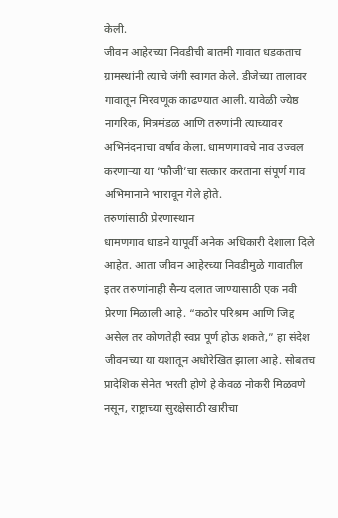केली.
जीवन आहेरच्या निवडीची बातमी गावात धडकताच ग्रामस्थांनी त्याचे जंगी स्वागत केले. डीजेच्या तालावर गावातून मिरवणूक काढण्यात आली. यावेळी ज्येष्ठ नागरिक, मित्रमंडळ आणि तरुणांनी त्याच्यावर अभिनंदनाचा वर्षाव केला. धामणगावचे नाव उज्वल करणाऱ्या या ‘फौजी’चा सत्कार करताना संपूर्ण गाव अभिमानाने भारावून गेले होते.
तरुणांसाठी प्रेरणास्थान
धामणगाव धाडने यापूर्वी अनेक अधिकारी देशाला दिले आहेत. आता जीवन आहेरच्या निवडीमुळे गावातील इतर तरुणांनाही सैन्य दलात जाण्यासाठी एक नवी प्रेरणा मिळाली आहे. “कठोर परिश्रम आणि जिद्द असेल तर कोणतेही स्वप्न पूर्ण होऊ शकते,” हा संदेश जीवनच्या या यशातून अधोरेखित झाला आहे. सोबतच प्रादेशिक सेनेत भरती होणे हे केवळ नोकरी मिळवणे नसून, राष्ट्राच्या सुरक्षेसाठी खारीचा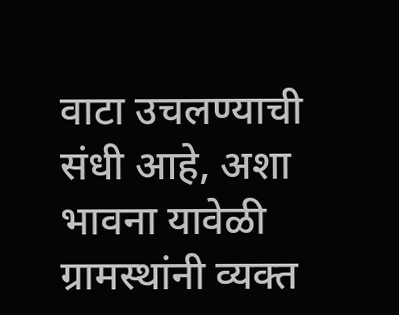वाटा उचलण्याची संधी आहे, अशा भावना यावेळी ग्रामस्थांनी व्यक्त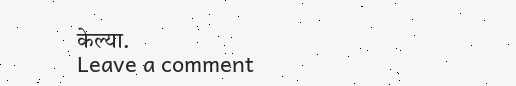केल्या.
Leave a comment